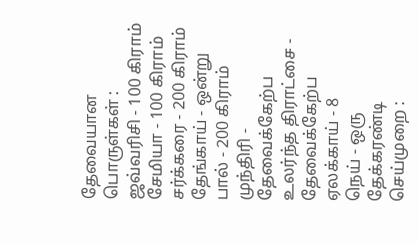தேவையான பொருள்கள் :
ஜவ்வரிசி - 100 கிராம்
சேமியா - 100 கிராம்
சர்க்கரை - 200 கிராம்
தேங்காய் - ஒன்று
பால் - 200 கிராம்
முந்திரி - தேவைக்கேற்ப
உலர்ந்த திராட்சை - தேவைக்கேற்ப
ஏலக்காய் - 8
நெய் - ஒரு தேக்கரண்டி
செய்முறை :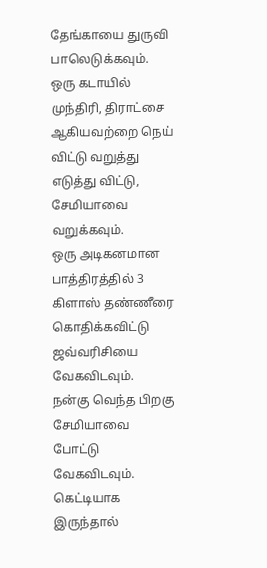தேங்காயை துருவி பாலெடுக்கவும். ஒரு கடாயில் முந்திரி, திராட்சை ஆகியவற்றை நெய் விட்டு வறுத்து எடுத்து விட்டு, சேமியாவை வறுக்கவும்.
ஒரு அடிகனமான பாத்திரத்தில் 3 கிளாஸ் தண்ணீரை கொதிக்கவிட்டு ஜவ்வரிசியை வேகவிடவும்.
நன்கு வெந்த பிறகு சேமியாவை போட்டு வேகவிடவும். கெட்டியாக இருந்தால்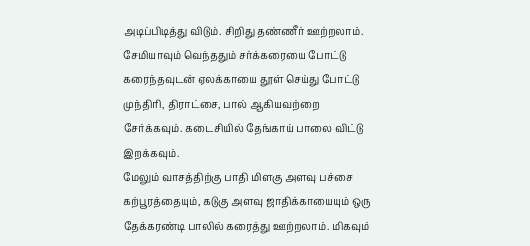அடிப்பிடித்து விடும். சிறிது தண்ணீர் ஊற்றலாம்.
சேமியாவும் வெந்ததும் சர்க்கரையை போட்டு கரைந்தவுடன் ஏலக்காயை தூள் செய்து போட்டு முந்திரி, திராட்சை, பால் ஆகியவற்றை சேர்க்கவும். கடைசியில் தேங்காய் பாலை விட்டு இறக்கவும்.
மேலும் வாசத்திற்கு பாதி மிளகு அளவு பச்சை கற்பூரத்தையும், கடுகு அளவு ஜாதிக்காயையும் ஒரு தேக்கரண்டி பாலில் கரைத்து ஊற்றலாம். மிகவும்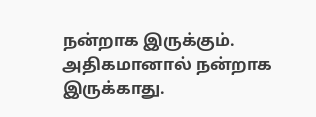நன்றாக இருக்கும். அதிகமானால் நன்றாக இருக்காது.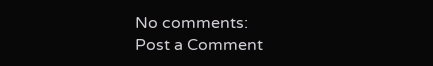No comments:
Post a Comment